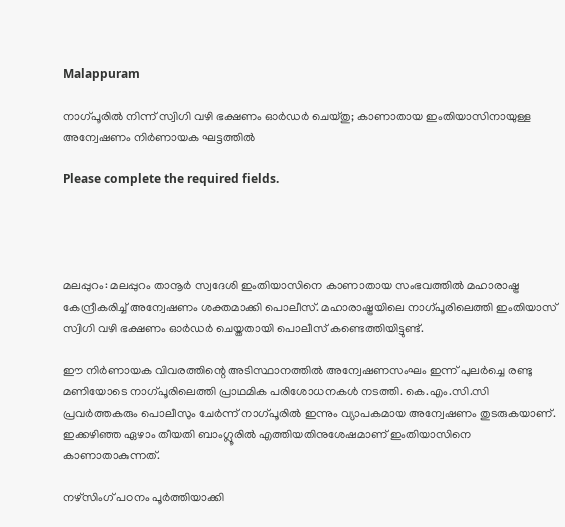Malappuram

നാഗ്പൂരിൽ നിന്ന് സ്വിഗി വഴി ഭക്ഷണം ഓർഡർ ചെയ്തു; കാണാതായ ഇംതിയാസിനായുള്ള അന്വേഷണം നിർണായക ഘട്ടത്തിൽ

Please complete the required fields.




മലപ്പുറം: മലപ്പുറം താനൂർ സ്വദേശി ഇംതിയാസിനെ കാണാതായ സംഭവത്തിൽ മഹാരാഷ്ട്ര കേന്ദ്രീകരിച്ച് അന്വേഷണം ശക്തമാക്കി പൊലീസ്. മഹാരാഷ്ട്രയിലെ നാഗ്പൂരിലെത്തി ഇംതിയാസ് സ്വിഗി വഴി ഭക്ഷണം ഓർഡർ ചെയ്തതായി പൊലീസ് കണ്ടെത്തിയിട്ടുണ്ട്.

ഈ നിർണായക വിവരത്തിന്റെ അടിസ്ഥാനത്തിൽ അന്വേഷണസംഘം ഇന്ന് പുലർച്ചെ രണ്ടു മണിയോടെ നാഗ്പൂരിലെത്തി പ്രാഥമിക പരിശോധനകൾ നടത്തി. കെ.എം.സി.സി പ്രവർത്തകരും പൊലീസും ചേർന്ന് നാഗ്പൂരിൽ ഇന്നും വ്യാപകമായ അന്വേഷണം തുടരുകയാണ്. ഇക്കഴിഞ്ഞ ഏഴാം തീയതി ബാംഗ്ലൂരിൽ എത്തിയതിനുശേഷമാണ് ഇംതിയാസിനെ കാണാതാകുന്നത്.

നഴ്സിംഗ് പഠനം പൂർത്തിയാക്കി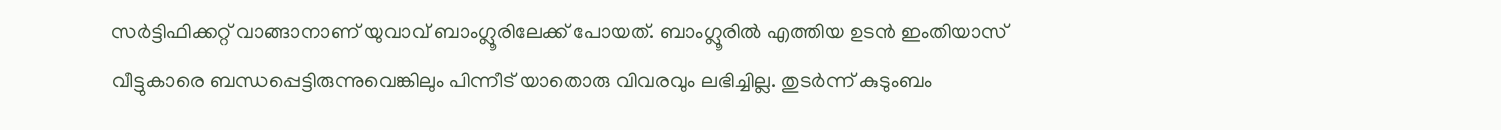സർട്ടിഫിക്കറ്റ് വാങ്ങാനാണ് യുവാവ് ബാംഗ്ലൂരിലേക്ക് പോയത്. ബാംഗ്ലൂരിൽ എത്തിയ ഉടൻ ഇംതിയാസ് വീട്ടുകാരെ ബന്ധപ്പെട്ടിരുന്നുവെങ്കിലും പിന്നീട് യാതൊരു വിവരവും ലഭിച്ചില്ല. തുടർന്ന് കുടുംബം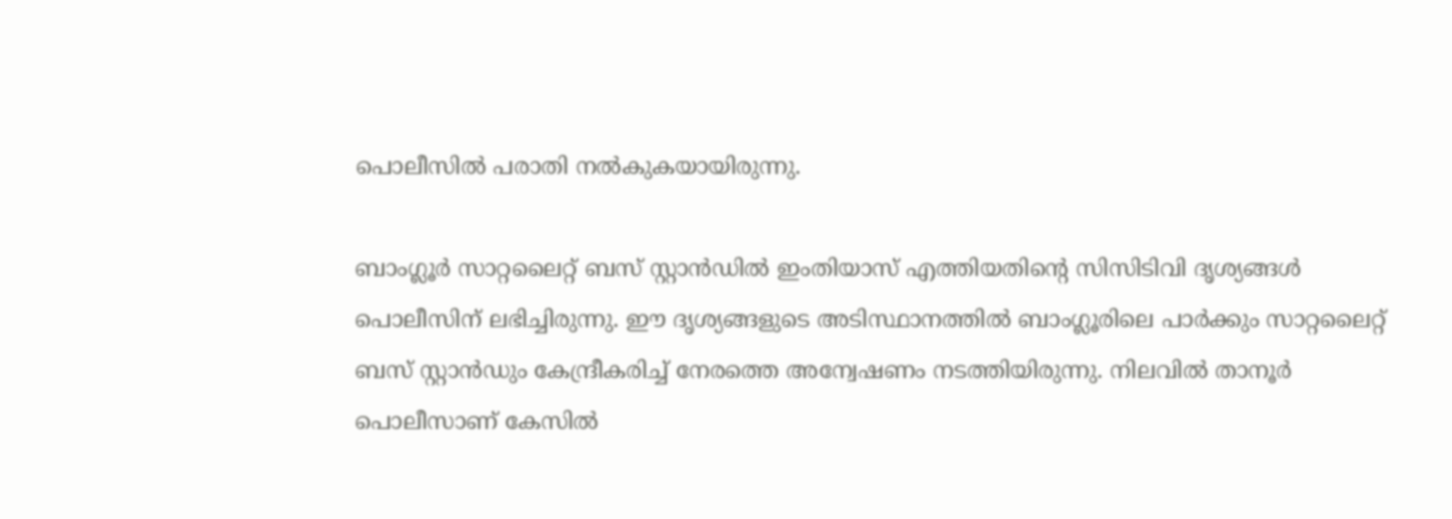പൊലീസിൽ പരാതി നൽകുകയായിരുന്നു.

ബാംഗ്ലൂർ സാറ്റലൈറ്റ് ബസ് സ്റ്റാൻഡിൽ ഇംതിയാസ് എത്തിയതിന്റെ സിസിടിവി ദൃശ്യങ്ങൾ പൊലീസിന് ലഭിച്ചിരുന്നു. ഈ ദൃശ്യങ്ങളുടെ അടിസ്ഥാനത്തിൽ ബാംഗ്ലൂരിലെ പാർക്കും സാറ്റലൈറ്റ് ബസ് സ്റ്റാൻഡും കേന്ദ്രീകരിച്ച് നേരത്തെ അന്വേഷണം നടത്തിയിരുന്നു. നിലവിൽ താനൂർ പൊലീസാണ് കേസിൽ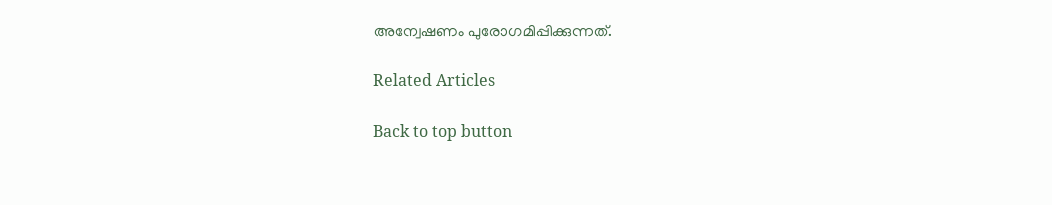അന്വേഷണം പുരോഗമിപ്പിക്കുന്നത്.

Related Articles

Back to top button